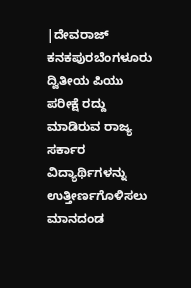|ದೇವರಾಜ್ ಕನಕಪುರಬೆಂಗಳೂರು
ದ್ವಿತೀಯ ಪಿಯು ಪರೀಕ್ಷೆ ರದ್ದು ಮಾಡಿರುವ ರಾಜ್ಯ ಸರ್ಕಾರ ವಿದ್ಯಾರ್ಥಿಗಳನ್ನು ಉತ್ತೀರ್ಣಗೊಳಿಸಲು ಮಾನದಂಡ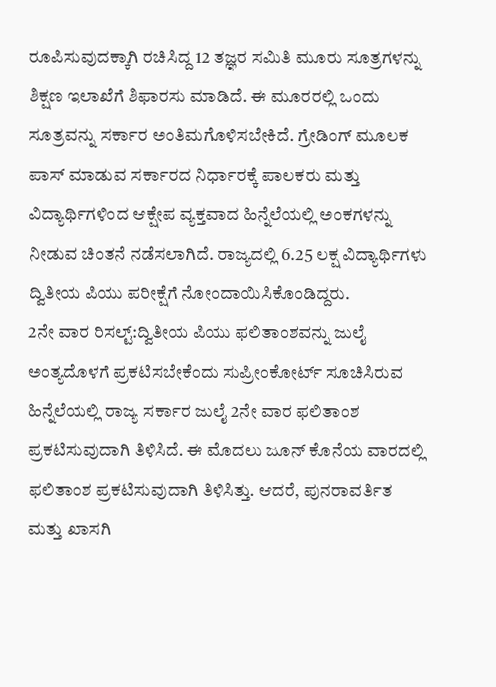ರೂಪಿಸುವುದಕ್ಕಾಗಿ ರಚಿಸಿದ್ದ 12 ತಜ್ಞರ ಸಮಿತಿ ಮೂರು ಸೂತ್ರಗಳನ್ನು ಶಿಕ್ಷಣ ಇಲಾಖೆಗೆ ಶಿಫಾರಸು ಮಾಡಿದೆ. ಈ ಮೂರರಲ್ಲಿ ಒಂದು ಸೂತ್ರವನ್ನು ಸರ್ಕಾರ ಅಂತಿಮಗೊಳಿಸಬೇಕಿದೆ. ಗ್ರೇಡಿಂಗ್ ಮೂಲಕ ಪಾಸ್ ಮಾಡುವ ಸರ್ಕಾರದ ನಿರ್ಧಾರಕ್ಕೆ ಪಾಲಕರು ಮತ್ತು ವಿದ್ಯಾರ್ಥಿಗಳಿಂದ ಆಕ್ಷೇಪ ವ್ಯಕ್ತವಾದ ಹಿನ್ನೆಲೆಯಲ್ಲಿ ಅಂಕಗಳನ್ನು ನೀಡುವ ಚಿಂತನೆ ನಡೆಸಲಾಗಿದೆ. ರಾಜ್ಯದಲ್ಲಿ 6.25 ಲಕ್ಷ ವಿದ್ಯಾರ್ಥಿಗಳು ದ್ವಿತೀಯ ಪಿಯು ಪರೀಕ್ಷೆಗೆ ನೋಂದಾಯಿಸಿಕೊಂಡಿದ್ದರು.
2ನೇ ವಾರ ರಿಸಲ್ಟ್:ದ್ವಿತೀಯ ಪಿಯು ಫಲಿತಾಂಶವನ್ನು ಜುಲೈ ಅಂತ್ಯದೊಳಗೆ ಪ್ರಕಟಿಸಬೇಕೆಂದು ಸುಪ್ರೀಂಕೋರ್ಟ್ ಸೂಚಿಸಿರುವ ಹಿನ್ನೆಲೆಯಲ್ಲಿ ರಾಜ್ಯ ಸರ್ಕಾರ ಜುಲೈ 2ನೇ ವಾರ ಫಲಿತಾಂಶ ಪ್ರಕಟಿಸುವುದಾಗಿ ತಿಳಿಸಿದೆ. ಈ ಮೊದಲು ಜೂನ್ ಕೊನೆಯ ವಾರದಲ್ಲಿ ಫಲಿತಾಂಶ ಪ್ರಕಟಿಸುವುದಾಗಿ ತಿಳಿಸಿತ್ತು. ಆದರೆ, ಪುನರಾವರ್ತಿತ ಮತ್ತು ಖಾಸಗಿ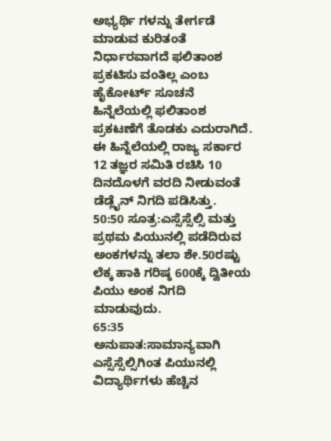ಅಭ್ಯರ್ಥಿ ಗಳನ್ನು ತೇರ್ಗಡೆ ಮಾಡುವ ಕುರಿತಂತೆ ನಿರ್ಧಾರವಾಗದೆ ಫಲಿತಾಂಶ ಪ್ರಕಟಿಸು ವಂತಿಲ್ಲ ಎಂಬ ಹೈಕೋರ್ಟ್ ಸೂಚನೆ ಹಿನ್ನೆಲೆಯಲ್ಲಿ ಫಲಿತಾಂಶ ಪ್ರಕಟಣೆಗೆ ತೊಡಕು ಎದುರಾಗಿದೆ. ಈ ಹಿನ್ನೆಲೆಯಲ್ಲಿ ರಾಜ್ಯ ಸರ್ಕಾರ 12 ತಜ್ಞರ ಸಮಿತಿ ರಚಿಸಿ 10 ದಿನದೊಳಗೆ ವರದಿ ನೀಡುವಂತೆ ಡೆಡ್ಲೈನ್ ನಿಗದಿ ಪಡಿಸಿತ್ತು.
50:50 ಸೂತ್ರ:ಎಸ್ಸೆಸ್ಸೆಲ್ಸಿ ಮತ್ತು ಪ್ರಥಮ ಪಿಯುನಲ್ಲಿ ಪಡೆದಿರುವ ಅಂಕಗಳನ್ನು ತಲಾ ಶೇ.50ರಷ್ಟು ಲೆಕ್ಕ ಹಾಕಿ ಗರಿಷ್ಠ 600ಕ್ಕೆ ದ್ವಿತೀಯ ಪಿಯು ಅಂಕ ನಿಗದಿ ಮಾಡುವುದು.
65:35 ಅನುಪಾತ:ಸಾಮಾನ್ಯವಾಗಿ ಎಸ್ಸೆಸ್ಸೆಲ್ಸಿಗಿಂತ ಪಿಯುನಲ್ಲಿ ವಿದ್ಯಾರ್ಥಿಗಳು ಹೆಚ್ಚಿನ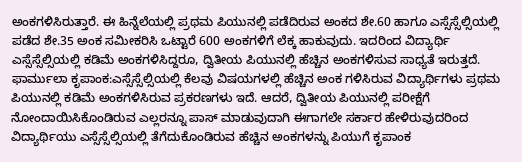ಅಂಕಗಳಿಸಿರುತ್ತಾರೆ. ಈ ಹಿನ್ನೆಲೆಯಲ್ಲಿ ಪ್ರಥಮ ಪಿಯುನಲ್ಲಿ ಪಡೆದಿರುವ ಅಂಕದ ಶೇ.60 ಹಾಗೂ ಎಸ್ಸೆಸ್ಸೆಲ್ಸಿಯಲ್ಲಿ ಪಡೆದ ಶೇ.35 ಅಂಕ ಸಮೀಕರಿಸಿ ಒಟ್ಟಾರೆ 600 ಅಂಕಗಳಿಗೆ ಲೆಕ್ಕ ಹಾಕುವುದು. ಇದರಿಂದ ವಿದ್ಯಾರ್ಥಿ ಎಸ್ಸೆಸ್ಸೆಲ್ಸಿಯಲ್ಲಿ ಕಡಿಮೆ ಅಂಕಗಳಿಸಿದ್ದರೂ, ದ್ವಿತೀಯ ಪಿಯುನಲ್ಲಿ ಹೆಚ್ಚಿನ ಅಂಕಗಳಿಸುವ ಸಾಧ್ಯತೆ ಇರುತ್ತದೆ.
ಫಾರ್ಮುಲಾ ಕೃಪಾಂಕ:ಎಸ್ಸೆಸ್ಸೆಲ್ಸಿಯಲ್ಲಿ ಕೆಲವು ವಿಷಯಗಳಲ್ಲಿ ಹೆಚ್ಚಿನ ಅಂಕ ಗಳಿಸಿರುವ ವಿದ್ಯಾರ್ಥಿಗಳು ಪ್ರಥಮ ಪಿಯುನಲ್ಲಿ ಕಡಿಮೆ ಅಂಕಗಳಿಸಿರುವ ಪ್ರಕರಣಗಳು ಇದೆ. ಆದರೆ, ದ್ವಿತೀಯ ಪಿಯುನಲ್ಲಿ ಪರೀಕ್ಷೆಗೆ ನೋಂದಾಯಿಸಿಕೊಂಡಿರುವ ಎಲ್ಲರನ್ನೂ ಪಾಸ್ ಮಾಡುವುದಾಗಿ ಈಗಾಗಲೇ ಸರ್ಕಾರ ಹೇಳಿರುವುದರಿಂದ ವಿದ್ಯಾರ್ಥಿಯು ಎಸ್ಸೆಸ್ಸೆಲ್ಸಿಯಲ್ಲಿ ತೆಗೆದುಕೊಂಡಿರುವ ಹೆಚ್ಚಿನ ಅಂಕಗಳನ್ನು ಪಿಯುಗೆ ಕೃಪಾಂಕ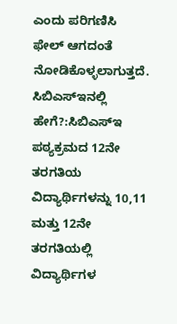ಎಂದು ಪರಿಗಣಿಸಿ ಫೇಲ್ ಆಗದಂತೆ ನೋಡಿಕೊಳ್ಳಲಾಗುತ್ತದೆ.
ಸಿಬಿಎಸ್ಇನಲ್ಲಿ ಹೇಗೆ?:ಸಿಬಿಎಸ್ಇ ಪಠ್ಯಕ್ರಮದ 12ನೇ ತರಗತಿಯ ವಿದ್ಯಾರ್ಥಿಗಳನ್ನು 10,11 ಮತ್ತು 12ನೇ ತರಗತಿಯಲ್ಲಿ ವಿದ್ಯಾರ್ಥಿಗಳ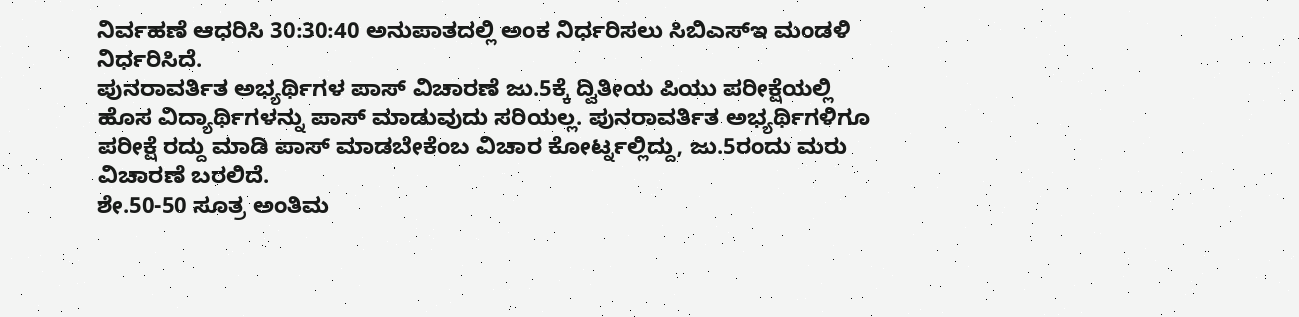ನಿರ್ವಹಣೆ ಆಧರಿಸಿ 30:30:40 ಅನುಪಾತದಲ್ಲಿ ಅಂಕ ನಿರ್ಧರಿಸಲು ಸಿಬಿಎಸ್ಇ ಮಂಡಳಿ ನಿರ್ಧರಿಸಿದೆ.
ಪುನರಾವರ್ತಿತ ಅಭ್ಯರ್ಥಿಗಳ ಪಾಸ್ ವಿಚಾರಣೆ ಜು.5ಕ್ಕೆ ದ್ವಿತೀಯ ಪಿಯು ಪರೀಕ್ಷೆಯಲ್ಲಿ ಹೊಸ ವಿದ್ಯಾರ್ಥಿಗಳನ್ನು ಪಾಸ್ ಮಾಡುವುದು ಸರಿಯಲ್ಲ. ಪುನರಾವರ್ತಿತ ಅಭ್ಯರ್ಥಿಗಳಿಗೂ ಪರೀಕ್ಷೆ ರದ್ದು ಮಾಡಿ ಪಾಸ್ ಮಾಡಬೇಕೆಂಬ ವಿಚಾರ ಕೋರ್ಟ್ನಲ್ಲಿದ್ದು, ಜು.5ರಂದು ಮರು ವಿಚಾರಣೆ ಬರಲಿದೆ.
ಶೇ.50-50 ಸೂತ್ರ ಅಂತಿಮ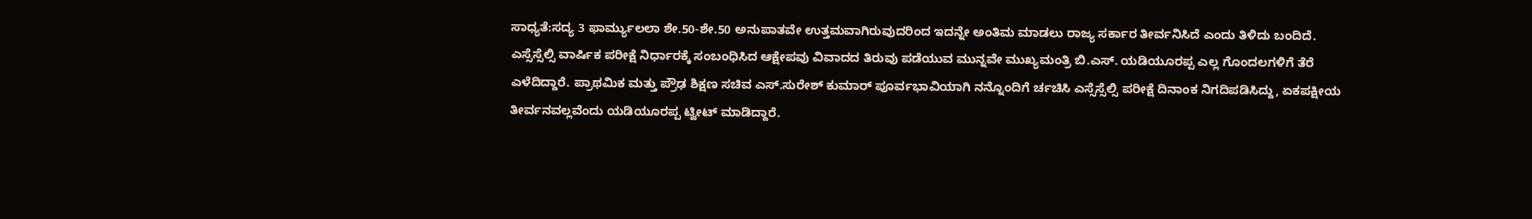ಸಾಧ್ಯತೆ:ಸದ್ಯ 3 ಫಾರ್ಮ್ಯುಲಲಾ ಶೇ.50-ಶೇ.50 ಅನುಪಾತವೇ ಉತ್ತಮವಾಗಿರುವುದರಿಂದ ಇದನ್ನೇ ಅಂತಿಮ ಮಾಡಲು ರಾಜ್ಯ ಸರ್ಕಾರ ತೀರ್ವನಿಸಿದೆ ಎಂದು ತಿಳಿದು ಬಂದಿದೆ.
ಎಸ್ಸೆಸ್ಸೆಲ್ಸಿ ವಾರ್ಷಿಕ ಪರೀಕ್ಷೆ ನಿರ್ಧಾರಕ್ಕೆ ಸಂಬಂಧಿಸಿದ ಆಕ್ಷೇಪವು ವಿವಾದದ ತಿರುವು ಪಡೆಯುವ ಮುನ್ನವೇ ಮುಖ್ಯಮಂತ್ರಿ ಬಿ.ಎಸ್. ಯಡಿಯೂರಪ್ಪ ಎಲ್ಲ ಗೊಂದಲಗಳಿಗೆ ತೆರೆ ಎಳೆದಿದ್ದಾರೆ. ಪ್ರಾಥಮಿಕ ಮತ್ತು ಪ್ರೌಢ ಶಿಕ್ಷಣ ಸಚಿವ ಎಸ್.ಸುರೇಶ್ ಕುಮಾರ್ ಪೂರ್ವಭಾವಿಯಾಗಿ ನನ್ನೊಂದಿಗೆ ರ್ಚಚಿಸಿ ಎಸ್ಸೆಸ್ಸೆಲ್ಸಿ ಪರೀಕ್ಷೆ ದಿನಾಂಕ ನಿಗದಿಪಡಿಸಿದ್ದು, ಏಕಪಕ್ಷೀಯ ತೀರ್ವನವಲ್ಲವೆಂದು ಯಡಿಯೂರಪ್ಪ ಟ್ವೀಟ್ ಮಾಡಿದ್ದಾರೆ.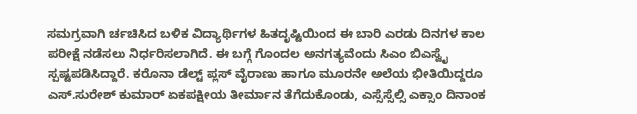ಸಮಗ್ರವಾಗಿ ರ್ಚಚಿಸಿದ ಬಳಿಕ ವಿದ್ಯಾರ್ಥಿಗಳ ಹಿತದೃಷ್ಟಿಯಿಂದ ಈ ಬಾರಿ ಎರಡು ದಿನಗಳ ಕಾಲ ಪರೀಕ್ಷೆ ನಡೆಸಲು ನಿರ್ಧರಿಸಲಾಗಿದೆ. ಈ ಬಗ್ಗೆ ಗೊಂದಲ ಅನಗತ್ಯವೆಂದು ಸಿಎಂ ಬಿಎಸ್ವೈ ಸ್ಪಷ್ಟಪಡಿಸಿದ್ದಾರೆ. ಕರೊನಾ ಡೆಲ್ಟ್ ಪ್ಲಸ್ ವೈರಾಣು ಹಾಗೂ ಮೂರನೇ ಅಲೆಯ ಭೀತಿಯಿದ್ದರೂ ಎಸ್.ಸುರೇಶ್ ಕುಮಾರ್ ಏಕಪಕ್ಷೀಯ ತೀರ್ಮಾನ ತೆಗೆದುಕೊಂಡು, ಎಸ್ಸೆಸ್ಸೆಲ್ಸಿ ಎಕ್ಸಾಂ ದಿನಾಂಕ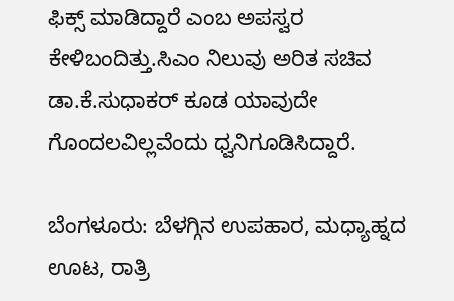ಫಿಕ್ಸ್ ಮಾಡಿದ್ದಾರೆ ಎಂಬ ಅಪಸ್ವರ ಕೇಳಿಬಂದಿತ್ತು.ಸಿಎಂ ನಿಲುವು ಅರಿತ ಸಚಿವ ಡಾ.ಕೆ.ಸುಧಾಕರ್ ಕೂಡ ಯಾವುದೇ ಗೊಂದಲವಿಲ್ಲವೆಂದು ಧ್ವನಿಗೂಡಿಸಿದ್ದಾರೆ.

ಬೆಂಗಳೂರು: ಬೆಳಗ್ಗಿನ ಉಪಹಾರ, ಮಧ್ಯಾಹ್ನದ ಊಟ, ರಾತ್ರಿ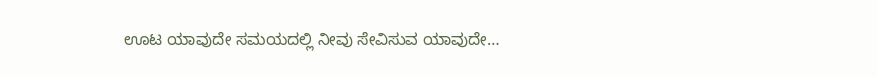ಊಟ ಯಾವುದೇ ಸಮಯದಲ್ಲಿ ನೀವು ಸೇವಿಸುವ ಯಾವುದೇ…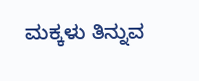ಮಕ್ಕಳು ತಿನ್ನುವ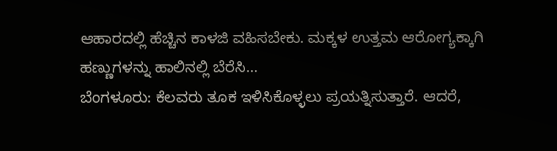ಆಹಾರದಲ್ಲಿ ಹೆಚ್ಚಿನ ಕಾಳಜಿ ವಹಿಸಬೇಕು. ಮಕ್ಕಳ ಉತ್ತಮ ಆರೋಗ್ಯಕ್ಕಾಗಿ ಹಣ್ಣುಗಳನ್ನು ಹಾಲಿನಲ್ಲಿ ಬೆರೆಸಿ…
ಬೆಂಗಳೂರು: ಕೆಲವರು ತೂಕ ಇಳಿಸಿಕೊಳ್ಳಲು ಪ್ರಯತ್ನಿಸುತ್ತಾರೆ. ಆದರೆ,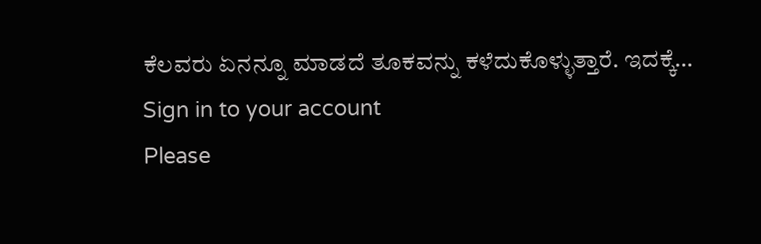ಕೆಲವರು ಏನನ್ನೂ ಮಾಡದೆ ತೂಕವನ್ನು ಕಳೆದುಕೊಳ್ಳುತ್ತಾರೆ. ಇದಕ್ಕೆ…
Sign in to your account
Please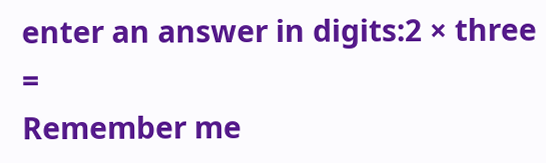enter an answer in digits:2 × three =
Remember me